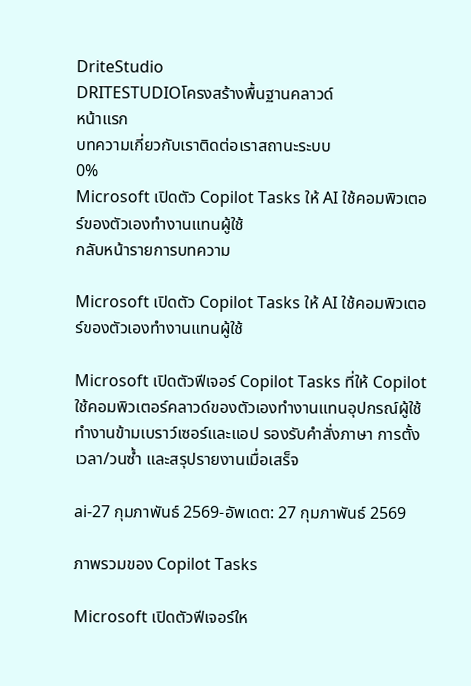DriteStudio
DRITESTUDIOโครงสร้างพื้นฐานคลาวด์
หน้าแรก
บทความเกี่ยวกับเราติดต่อเราสถานะระบบ
0%
Microsoft เปิดตัว Copilot Tasks ให้ AI ใช้คอมพิวเตอร์ของตัวเองทำงานแทนผู้ใช้
กลับหน้ารายการบทความ

Microsoft เปิดตัว Copilot Tasks ให้ AI ใช้คอมพิวเตอร์ของตัวเองทำงานแทนผู้ใช้

Microsoft เปิดตัวฟีเจอร์ Copilot Tasks ที่ให้ Copilot ใช้คอมพิวเตอร์คลาวด์ของตัวเองทำงานแทนอุปกรณ์ผู้ใช้ ทำงานข้ามเบราว์เซอร์และแอป รองรับคำสั่งภาษา การตั้งเวลา/วนซ้ำ และสรุปรายงานเมื่อเสร็จ

ai-27 กุมภาพันธ์ 2569-อัพเดต: 27 กุมภาพันธ์ 2569

ภาพรวมของ Copilot Tasks

Microsoft เปิดตัวฟีเจอร์ให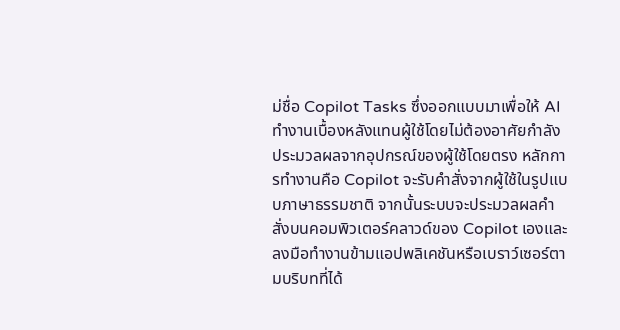ม่ชื่อ Copilot Tasks ซึ่งออกแบบมาเพื่อให้ AI ทำงานเบื้องหลังแทนผู้ใช้โดยไม่ต้องอาศัยกำลังประมวลผลจากอุปกรณ์ของผู้ใช้โดยตรง หลักการทำงานคือ Copilot จะรับคำสั่งจากผู้ใช้ในรูปแบบภาษาธรรมชาติ จากนั้นระบบจะประมวลผลคำสั่งบนคอมพิวเตอร์คลาวด์ของ Copilot เองและลงมือทำงานข้ามแอปพลิเคชันหรือเบราว์เซอร์ตามบริบทที่ได้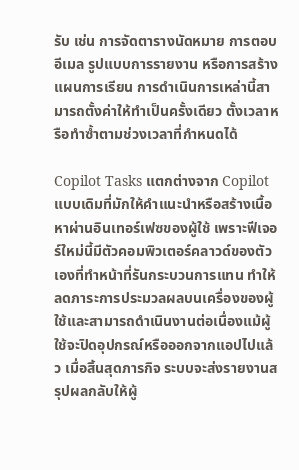รับ เช่น การจัดตารางนัดหมาย การตอบอีเมล รูปแบบการรายงาน หรือการสร้างแผนการเรียน การดำเนินการเหล่านี้สามารถตั้งค่าให้ทำเป็นครั้งเดียว ตั้งเวลาหรือทำซ้ำตามช่วงเวลาที่กำหนดได้

Copilot Tasks แตกต่างจาก Copilot แบบเดิมที่มักให้คำแนะนำหรือสร้างเนื้อหาผ่านอินเทอร์เฟซของผู้ใช้ เพราะฟีเจอร์ใหม่นี้มีตัวคอมพิวเตอร์คลาวด์ของตัวเองที่ทำหน้าที่รันกระบวนการแทน ทำให้ลดภาระการประมวลผลบนเครื่องของผู้ใช้และสามารถดำเนินงานต่อเนื่องแม้ผู้ใช้จะปิดอุปกรณ์หรือออกจากแอปไปแล้ว เมื่อสิ้นสุดภารกิจ ระบบจะส่งรายงานสรุปผลกลับให้ผู้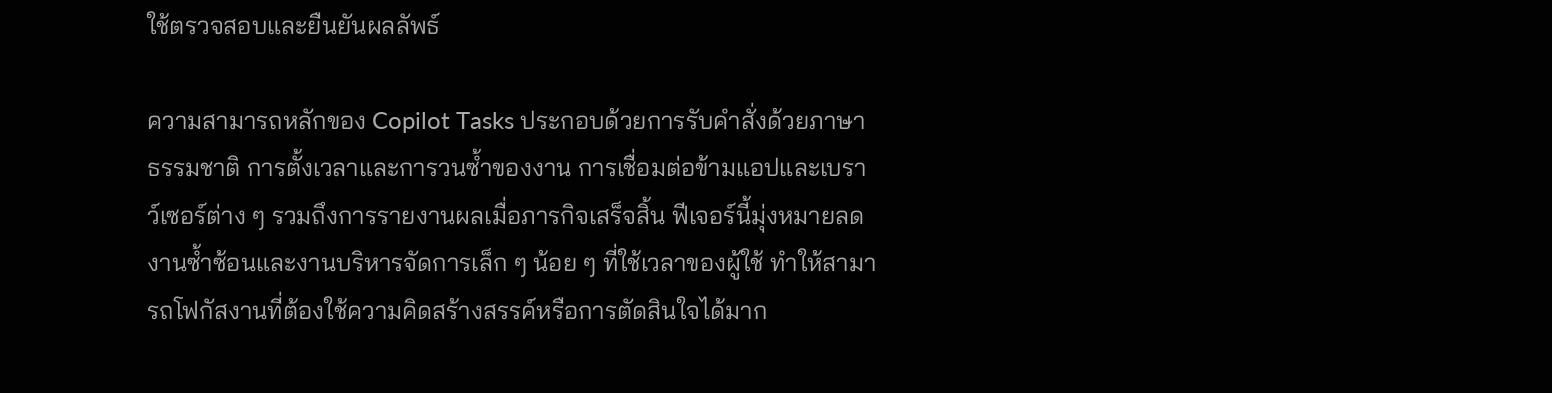ใช้ตรวจสอบและยืนยันผลลัพธ์

ความสามารถหลักของ Copilot Tasks ประกอบด้วยการรับคำสั่งด้วยภาษาธรรมชาติ การตั้งเวลาและการวนซ้ำของงาน การเชื่อมต่อข้ามแอปและเบราว์เซอร์ต่าง ๆ รวมถึงการรายงานผลเมื่อภารกิจเสร็จสิ้น ฟีเจอร์นี้มุ่งหมายลดงานซ้ำซ้อนและงานบริหารจัดการเล็ก ๆ น้อย ๆ ที่ใช้เวลาของผู้ใช้ ทำให้สามารถโฟกัสงานที่ต้องใช้ความคิดสร้างสรรค์หรือการตัดสินใจได้มาก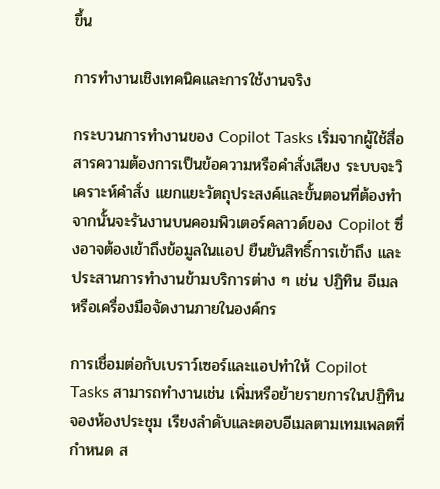ขึ้น

การทำงานเชิงเทคนิคและการใช้งานจริง

กระบวนการทำงานของ Copilot Tasks เริ่มจากผู้ใช้สื่อสารความต้องการเป็นข้อความหรือคำสั่งเสียง ระบบจะวิเคราะห์คำสั่ง แยกแยะวัตถุประสงค์และขั้นตอนที่ต้องทำ จากนั้นจะรันงานบนคอมพิวเตอร์คลาวด์ของ Copilot ซึ่งอาจต้องเข้าถึงข้อมูลในแอป ยืนยันสิทธิ์การเข้าถึง และประสานการทำงานข้ามบริการต่าง ๆ เช่น ปฏิทิน อีเมล หรือเครื่องมือจัดงานภายในองค์กร

การเชื่อมต่อกับเบราว์เซอร์และแอปทำให้ Copilot Tasks สามารถทำงานเช่น เพิ่มหรือย้ายรายการในปฏิทิน จองห้องประชุม เรียงลำดับและตอบอีเมลตามเทมเพลตที่กำหนด ส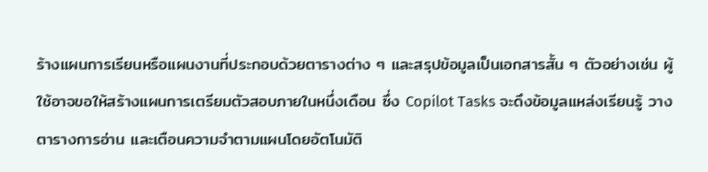ร้างแผนการเรียนหรือแผนงานที่ประกอบด้วยตารางต่าง ๆ และสรุปข้อมูลเป็นเอกสารสั้น ๆ ตัวอย่างเช่น ผู้ใช้อาจขอให้สร้างแผนการเตรียมตัวสอบภายในหนึ่งเดือน ซึ่ง Copilot Tasks จะดึงข้อมูลแหล่งเรียนรู้ วางตารางการอ่าน และเตือนความจำตามแผนโดยอัตโนมัติ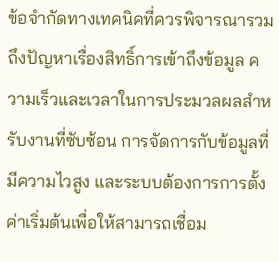ข้อจำกัดทางเทคนิคที่ควรพิจารณารวมถึงปัญหาเรื่องสิทธิ์การเข้าถึงข้อมูล ความเร็วและเวลาในการประมวลผลสำหรับงานที่ซับซ้อน การจัดการกับข้อมูลที่มีความไวสูง และระบบต้องการการตั้งค่าเริ่มต้นเพื่อให้สามารถเชื่อม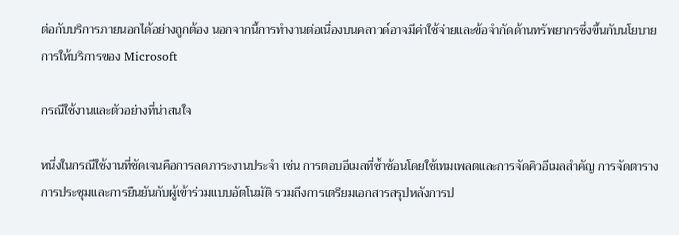ต่อกับบริการภายนอกได้อย่างถูกต้อง นอกจากนี้การทำงานต่อเนื่องบนคลาวด์อาจมีค่าใช้จ่ายและข้อจำกัดด้านทรัพยากรซึ่งขึ้นกับนโยบายการให้บริการของ Microsoft

กรณีใช้งานและตัวอย่างที่น่าสนใจ

หนึ่งในกรณีใช้งานที่ชัดเจนคือการลดภาระงานประจำ เช่น การตอบอีเมลที่ซ้ำซ้อนโดยใช้เทมเพลตและการจัดคิวอีเมลสำคัญ การจัดตารางการประชุมและการยืนยันกับผู้เข้าร่วมแบบอัตโนมัติ รวมถึงการเตรียมเอกสารสรุปหลังการป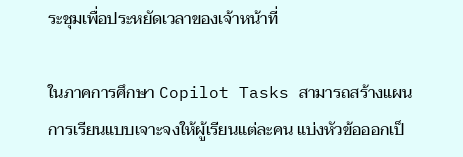ระชุมเพื่อประหยัดเวลาของเจ้าหน้าที่

ในภาคการศึกษา Copilot Tasks สามารถสร้างแผนการเรียนแบบเจาะจงให้ผู้เรียนแต่ละคน แบ่งหัวข้อออกเป็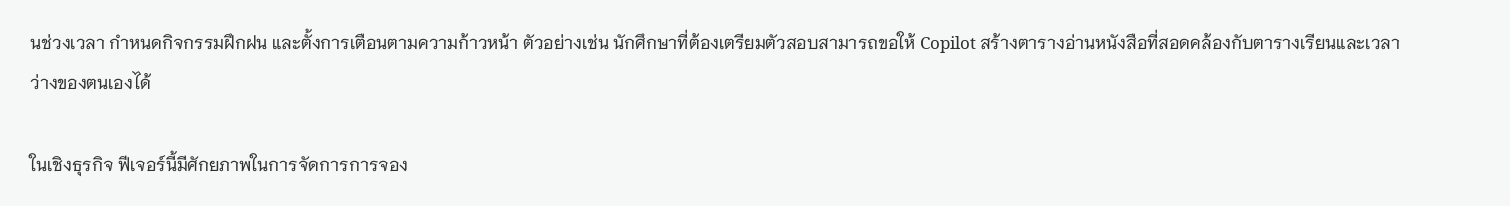นช่วงเวลา กำหนดกิจกรรมฝึกฝน และตั้งการเตือนตามความก้าวหน้า ตัวอย่างเช่น นักศึกษาที่ต้องเตรียมตัวสอบสามารถขอให้ Copilot สร้างตารางอ่านหนังสือที่สอดคล้องกับตารางเรียนและเวลาว่างของตนเองได้

ในเชิงธุรกิจ ฟีเจอร์นี้มีศักยภาพในการจัดการการจอง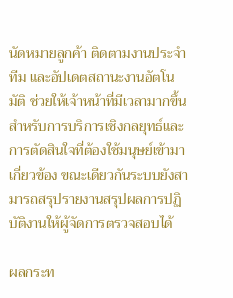นัดหมายลูกค้า ติดตามงานประจำทีม และอัปเดตสถานะงานอัตโนมัติ ช่วยให้เจ้าหน้าที่มีเวลามากขึ้นสำหรับการบริการเชิงกลยุทธ์และการตัดสินใจที่ต้องใช้มนุษย์เข้ามาเกี่ยวข้อง ขณะเดียวกันระบบยังสามารถสรุปรายงานสรุปผลการปฏิบัติงานให้ผู้จัดการตรวจสอบได้

ผลกระท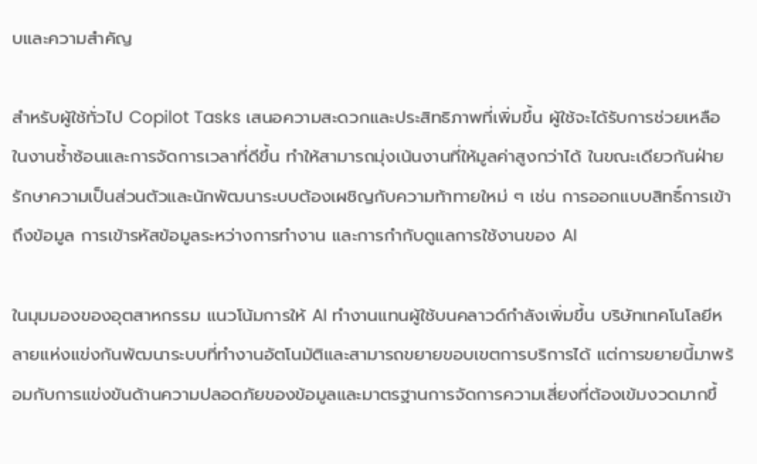บและความสำคัญ

สำหรับผู้ใช้ทั่วไป Copilot Tasks เสนอความสะดวกและประสิทธิภาพที่เพิ่มขึ้น ผู้ใช้จะได้รับการช่วยเหลือในงานซ้ำซ้อนและการจัดการเวลาที่ดีขึ้น ทำให้สามารถมุ่งเน้นงานที่ให้มูลค่าสูงกว่าได้ ในขณะเดียวกันฝ่ายรักษาความเป็นส่วนตัวและนักพัฒนาระบบต้องเผชิญกับความท้าทายใหม่ ๆ เช่น การออกแบบสิทธิ์การเข้าถึงข้อมูล การเข้ารหัสข้อมูลระหว่างการทำงาน และการกำกับดูแลการใช้งานของ AI

ในมุมมองของอุตสาหกรรม แนวโน้มการให้ AI ทำงานแทนผู้ใช้บนคลาวด์กำลังเพิ่มขึ้น บริษัทเทคโนโลยีหลายแห่งแข่งกันพัฒนาระบบที่ทำงานอัตโนมัติและสามารถขยายขอบเขตการบริการได้ แต่การขยายนี้มาพร้อมกับการแข่งขันด้านความปลอดภัยของข้อมูลและมาตรฐานการจัดการความเสี่ยงที่ต้องเข้มงวดมากขึ้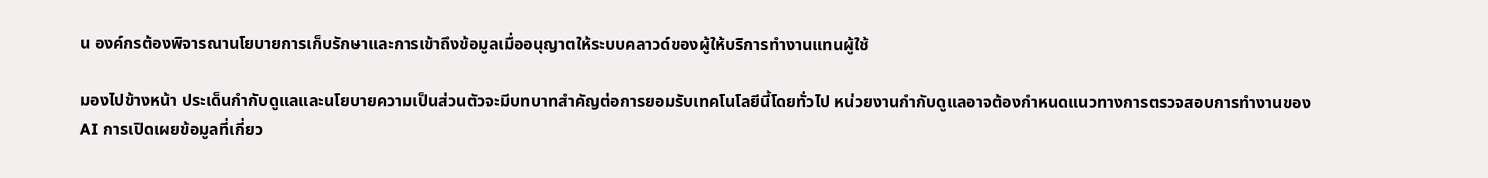น องค์กรต้องพิจารณานโยบายการเก็บรักษาและการเข้าถึงข้อมูลเมื่ออนุญาตให้ระบบคลาวด์ของผู้ให้บริการทำงานแทนผู้ใช้

มองไปข้างหน้า ประเด็นกำกับดูแลและนโยบายความเป็นส่วนตัวจะมีบทบาทสำคัญต่อการยอมรับเทคโนโลยีนี้โดยทั่วไป หน่วยงานกำกับดูแลอาจต้องกำหนดแนวทางการตรวจสอบการทำงานของ AI การเปิดเผยข้อมูลที่เกี่ยว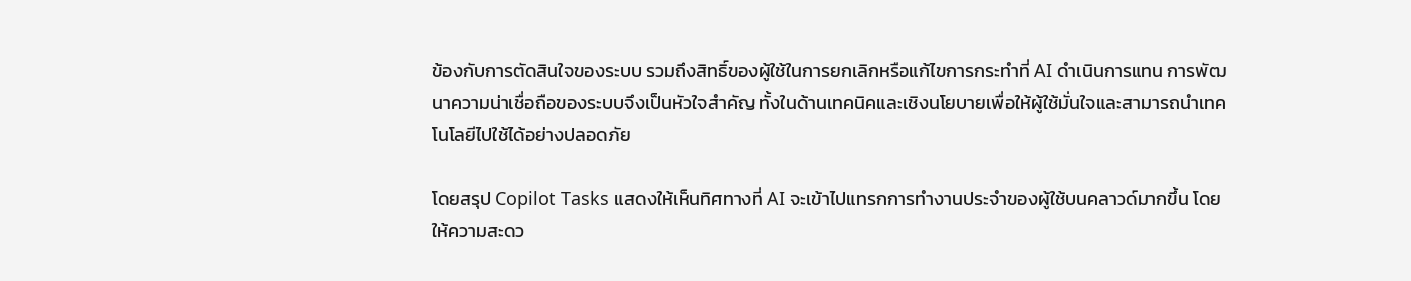ข้องกับการตัดสินใจของระบบ รวมถึงสิทธิ์ของผู้ใช้ในการยกเลิกหรือแก้ไขการกระทำที่ AI ดำเนินการแทน การพัฒนาความน่าเชื่อถือของระบบจึงเป็นหัวใจสำคัญ ทั้งในด้านเทคนิคและเชิงนโยบายเพื่อให้ผู้ใช้มั่นใจและสามารถนำเทคโนโลยีไปใช้ได้อย่างปลอดภัย

โดยสรุป Copilot Tasks แสดงให้เห็นทิศทางที่ AI จะเข้าไปแทรกการทำงานประจำของผู้ใช้บนคลาวด์มากขึ้น โดยให้ความสะดว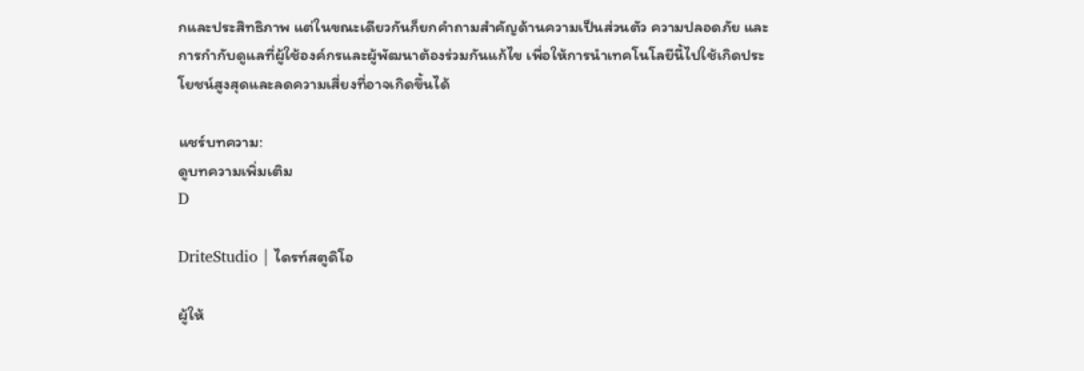กและประสิทธิภาพ แต่ในขณะเดียวกันก็ยกคำถามสำคัญด้านความเป็นส่วนตัว ความปลอดภัย และการกำกับดูแลที่ผู้ใช้องค์กรและผู้พัฒนาต้องร่วมกันแก้ไข เพื่อให้การนำเทคโนโลยีนี้ไปใช้เกิดประโยชน์สูงสุดและลดความเสี่ยงที่อาจเกิดขึ้นได้

แชร์บทความ:
ดูบทความเพิ่มเติม
D

DriteStudio | ไดรท์สตูดิโอ

ผู้ให้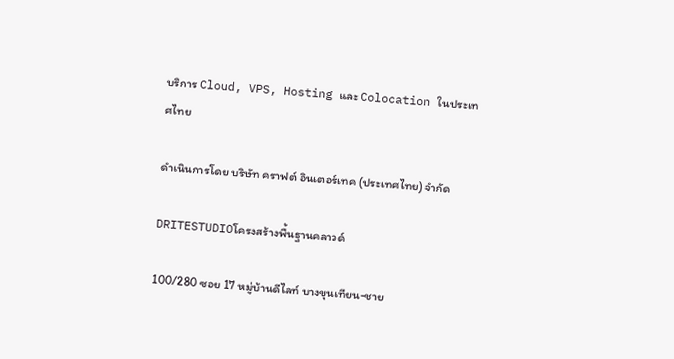บริการ Cloud, VPS, Hosting และ Colocation ในประเทศไทย

ดำเนินการโดย บริษัท คราฟต์ อินเตอร์เทค (ประเทศไทย) จำกัด

DRITESTUDIOโครงสร้างพื้นฐานคลาวด์

100/280 ซอย 17 หมู่บ้านดีไลท์ บางขุนเทียน-ชาย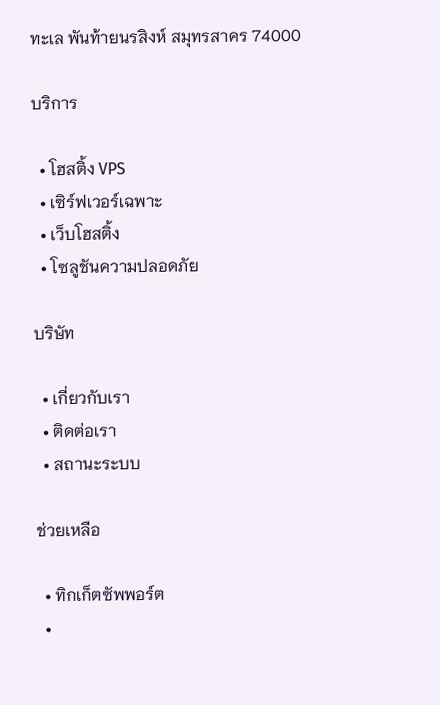ทะเล พันท้ายนรสิงห์ สมุทรสาคร 74000

บริการ

  • โฮสติ้ง VPS
  • เซิร์ฟเวอร์เฉพาะ
  • เว็บโฮสติ้ง
  • โซลูชันความปลอดภัย

บริษัท

  • เกี่ยวกับเรา
  • ติดต่อเรา
  • สถานะระบบ

ช่วยเหลือ

  • ทิกเก็ตซัพพอร์ต
  •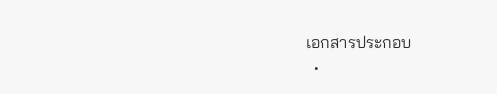เอกสารประกอบ
  •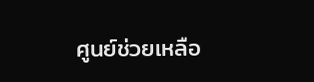ศูนย์ช่วยเหลือ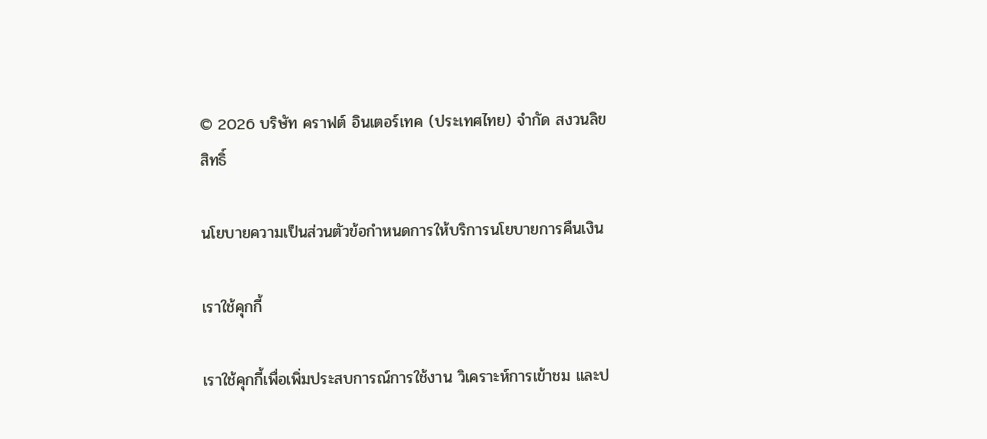© 2026 บริษัท คราฟต์ อินเตอร์เทค (ประเทศไทย) จำกัด สงวนลิขสิทธิ์

นโยบายความเป็นส่วนตัวข้อกำหนดการให้บริการนโยบายการคืนเงิน

เราใช้คุกกี้

เราใช้คุกกี้เพื่อเพิ่มประสบการณ์การใช้งาน วิเคราะห์การเข้าชม และป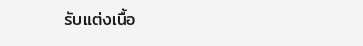รับแต่งเนื้อ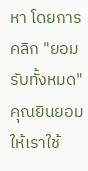หา โดยการคลิก "ยอมรับทั้งหมด" คุณยินยอมให้เราใช้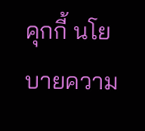คุกกี้ นโยบายความ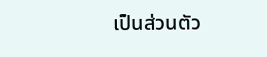เป็นส่วนตัว